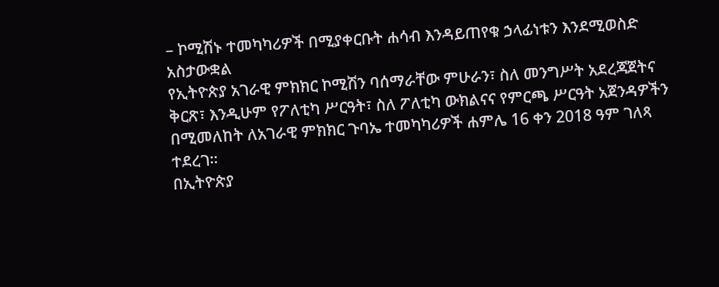– ኮሚሽኑ ተመካካሪዎች በሚያቀርቡት ሐሳብ እንዳይጠየቁ ኃላፊነቱን እንደሚወስድ አስታውቋል
የኢትዮጵያ አገራዊ ምክክር ኮሚሽን ባሰማራቸው ምሁራን፣ ስለ መንግሥት አደረጃጀትና ቅርጽ፣ እንዲሁም የፖለቲካ ሥርዓት፣ ስለ ፖለቲካ ውክልናና የምርጫ ሥርዓት አጀንዳዎችን በሚመለከት ለአገራዊ ምክክር ጉባኤ ተመካካሪዎች ሐምሌ 16 ቀን 2018 ዓም ገለጻ ተደረገ።
በኢትዮጵያ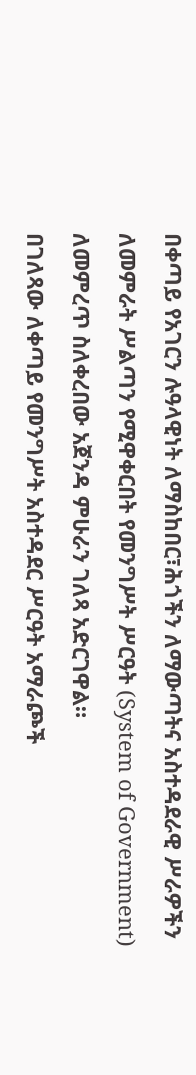በቀጣይ የአገርን ሉዓላዊነት ለማስከበር፣ሕጎችን ለማውጣትና አስተዳደራዊ ሥራዎችን ለመምራት ሥልጣን የሚዋቀርበት የመንግሥት ሥርዓት (System of Government) ለመምረጥ ስለቀረበው አጀንዳ ምሁራን ገለጻ አድርገዋል።
በገለጻው ለቀጣይ የመንግሥት አስተዳደር ሥርዓት አማራጮች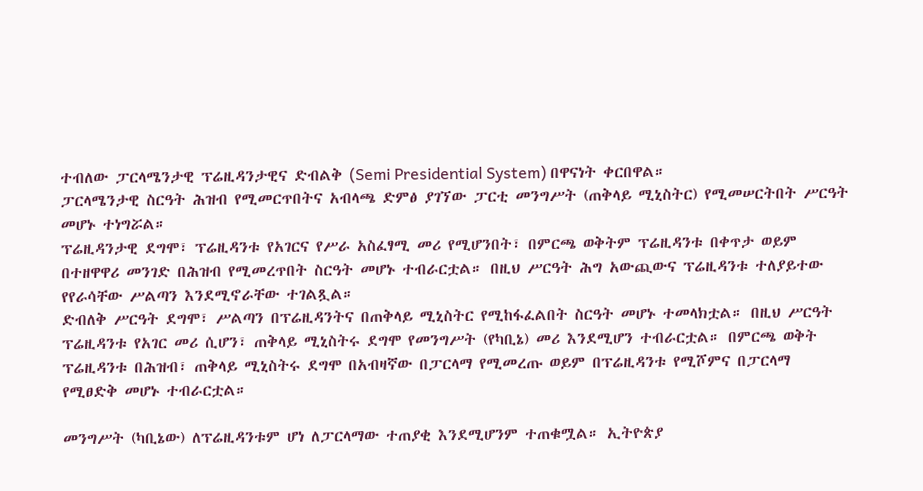ተብለው ፓርላሜንታዊ ፕሬዚዳንታዊና ድብልቅ (Semi Presidential System) በዋናነት ቀርበዋል።
ፓርላሜንታዊ ስርዓት ሕዝብ የሚመርጥበትና አብላጫ ድምፅ ያገኘው ፓርቲ መንግሥት (ጠቅላይ ሚኒስትር) የሚመሠርትበት ሥርዓት መሆኑ ተነግሯል።
ፕሬዚዳንታዊ ደግሞ፣ ፕሬዚዳንቱ የአገርና የሥራ አስፈፃሚ መሪ የሚሆንበት፣ በምርጫ ወቅትም ፕሬዚዳንቱ በቀጥታ ወይም በተዘዋዋሪ መንገድ በሕዝብ የሚመረጥበት ስርዓት መሆኑ ተብራርቷል። በዚህ ሥርዓት ሕግ አውጪውና ፕሬዚዳንቱ ተለያይተው የየራሳቸው ሥልጣን እንደሚኖራቸው ተገልጿል።
ድብለቅ ሥርዓት ደግሞ፣ ሥልጣን በፕሬዚዳንትና በጠቅላይ ሚኒስትር የሚከፋፈልበት ስርዓት መሆኑ ተመላክቷል። በዚህ ሥርዓት ፕሬዚዳንቱ የአገር መሪ ሲሆን፣ ጠቅላይ ሚኒስትሩ ደግሞ የመንግሥት (የካቢኔ) መሪ እንደሚሆን ተብራርቷል። በምርጫ ወቅት ፕሬዚዳንቱ በሕዝብ፣ ጠቅላይ ሚኒስትሩ ደግሞ በአብዛኛው በፓርላማ የሚመረጡ ወይም በፕሬዚዳንቱ የሚሾምና በፓርላማ የሚፀድቅ መሆኑ ተብራርቷል።

መንግሥት (ካቢኔው) ለፕሬዚዳንቱም ሆነ ለፓርላማው ተጠያቂ እንደሚሆንም ተጠቁሟል። ኢትዮጵያ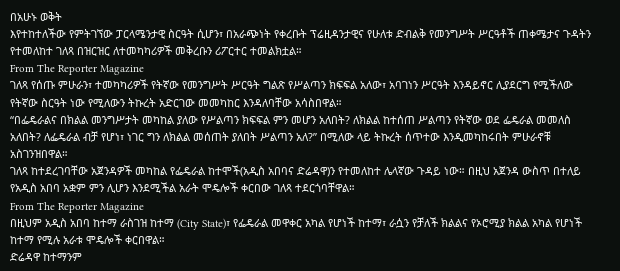በአሁኑ ወቅት
እየተከተለችው የምትገኘው ፓርላሜንታዊ ስርዓት ሲሆን፣ በአራጭነት የቀረቡት ፕሬዚዳንታዊና የሁለቱ ድብልቅ የመንግሥት ሥርዓቶች ጠቀሜታና ጉዳትን የተመለከተ ገለጻ በዝርዝር ለተመካካሪዎች መቅረቡን ሪፖርተር ተመልክቷል።
From The Reporter Magazine
ገለጻ የሰጡ ምሁራን፣ ተመካካሪዎች የትኛው የመንግሥት ሥርዓት ግልጽ የሥልጣን ክፍፍል አለው፣ አባገነን ሥርዓት እንዳይኖር ሊያደርግ የሚችለው የትኛው ስርዓት ነው የሚለውን ትኩረት አድርገው መመካከር እንዳለባቸው አሳስበዋል።
“በፌዴራልና በክልል መንግሥታት መካከል ያለው የሥልጣን ክፍፍል ምን መሆን አለበት? ለክልል ከተሰጠ ሥልጣን የትኛው ወደ ፌዴራል መመለስ አለበት? ለፌዴራል ብቻ የሆነ፣ ነገር ግን ለክልል መሰጠት ያለበት ሥልጣን አለ?” በሚለው ላይ ትኩረት ሰጥተው እንዲመካከሩበት ምሁራኖቹ አስገንዝበዋል።
ገለጻ ከተደረገባቸው አጀንዳዎች መካከል የፌዴራል ከተሞች(አዲስ አበባና ድሬዳዋ)ን የተመለከተ ሌላኛው ጉዳይ ነው። በዚህ አጀንዳ ውስጥ በተለይ የአዲስ አበባ አቋም ምን ሊሆን እንደሚችል አራት ሞዴሎች ቀርበው ገለጻ ተደርጎባቸዋል።
From The Reporter Magazine
በዚህም አዲስ አበባ ከተማ ራስገዝ ከተማ (City State)፣ የፌዴራል መዋቀር አካል የሆነች ከተማ፣ ራሷን የቻለች ክልልና የኦሮሚያ ክልል አካል የሆነች ከተማ የሚሉ አራቱ ሞዴሎች ቀርበዋል።
ድሬዳዋ ከተማንም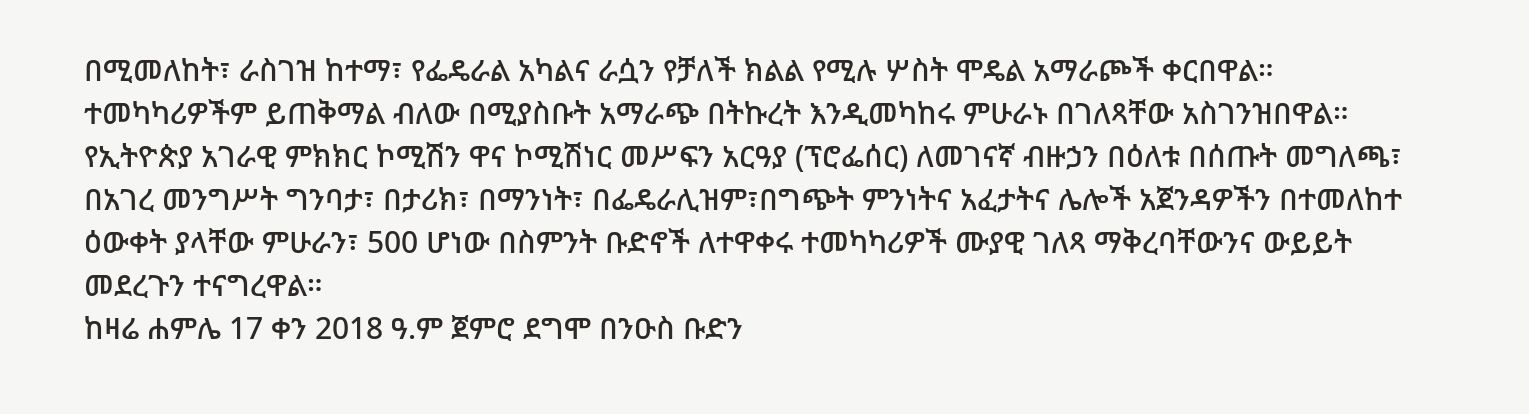በሚመለከት፣ ራስገዝ ከተማ፣ የፌዴራል አካልና ራሷን የቻለች ክልል የሚሉ ሦስት ሞዴል አማራጮች ቀርበዋል። ተመካካሪዎችም ይጠቅማል ብለው በሚያስቡት አማራጭ በትኩረት እንዲመካከሩ ምሁራኑ በገለጻቸው አስገንዝበዋል።
የኢትዮጵያ አገራዊ ምክክር ኮሚሽን ዋና ኮሚሽነር መሥፍን አርዓያ (ፕሮፌሰር) ለመገናኛ ብዙኃን በዕለቱ በሰጡት መግለጫ፣ በአገረ መንግሥት ግንባታ፣ በታሪክ፣ በማንነት፣ በፌዴራሊዝም፣በግጭት ምንነትና አፈታትና ሌሎች አጀንዳዎችን በተመለከተ ዕውቀት ያላቸው ምሁራን፣ 500 ሆነው በስምንት ቡድኖች ለተዋቀሩ ተመካካሪዎች ሙያዊ ገለጻ ማቅረባቸውንና ውይይት መደረጉን ተናግረዋል።
ከዛሬ ሐምሌ 17 ቀን 2018 ዓ.ም ጀምሮ ደግሞ በንዑስ ቡድን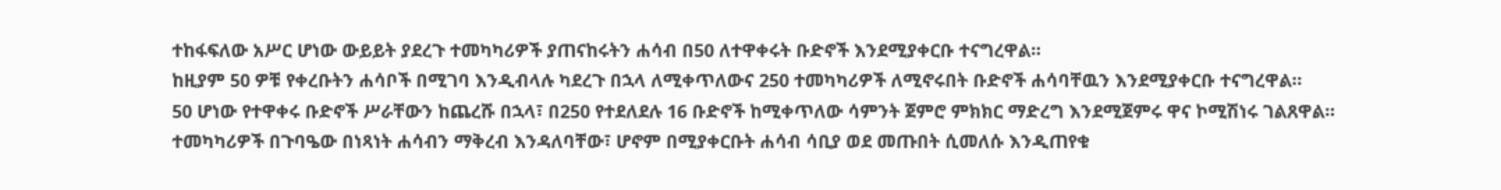ተከፋፍለው አሥር ሆነው ውይይት ያደረጉ ተመካካሪዎች ያጠናከሩትን ሐሳብ በ50 ለተዋቀሩት ቡድኖች እንደሚያቀርቡ ተናግረዋል።
ከዚያም 50 ዎቹ የቀረቡትን ሐሳቦች በሚገባ እንዲብላሉ ካደረጉ በኋላ ለሚቀጥለውና 250 ተመካካሪዎች ለሚኖሩበት ቡድኖች ሐሳባቸዉን እንደሚያቀርቡ ተናግረዋል።
50 ሆነው የተዋቀሩ ቡድኖች ሥራቸውን ከጨረሹ በኋላ፣ በ250 የተደለደሉ 16 ቡድኖች ከሚቀጥለው ሳምንት ጀምሮ ምክክር ማድረግ እንደሚጀምሩ ዋና ኮሚሽነሩ ገልጸዋል።
ተመካካሪዎች በጉባዔው በነጻነት ሐሳብን ማቅረብ እንዳለባቸው፣ ሆኖም በሚያቀርቡት ሐሳብ ሳቢያ ወደ መጡበት ሲመለሱ እንዲጠየቁ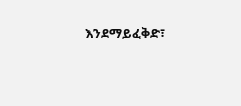እንደማይፈቅድ፣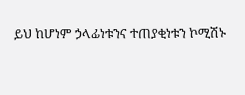ይህ ከሆነም ኃላፊነቱንና ተጠያቂነቱን ኮሚሽኑ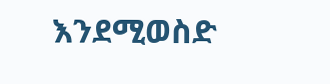እንደሚወስድ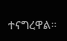ተናግረዋል።